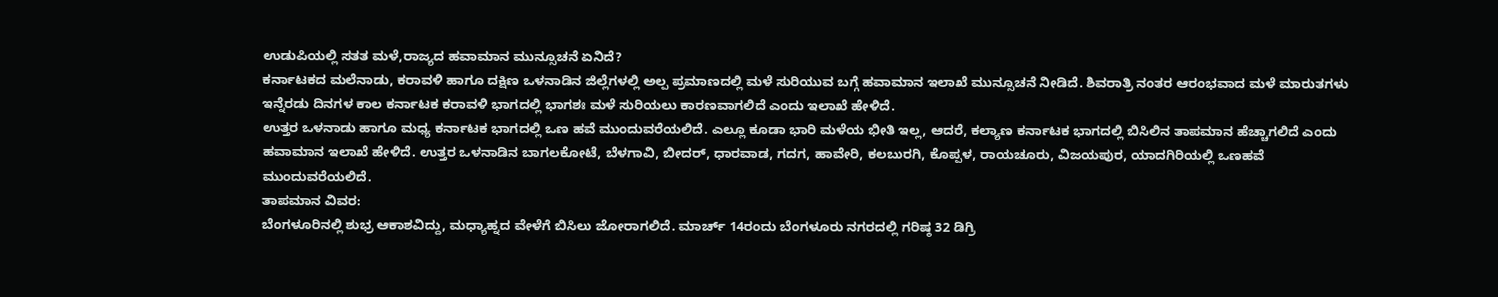ಉಡುಪಿಯಲ್ಲಿ ಸತತ ಮಳೆ,ರಾಜ್ಯದ ಹವಾಮಾನ ಮುನ್ಸೂಚನೆ ಏನಿದೆ?
ಕರ್ನಾಟಕದ ಮಲೆನಾಡು, ಕರಾವಳಿ ಹಾಗೂ ದಕ್ಷಿಣ ಒಳನಾಡಿನ ಜಿಲ್ಲೆಗಳಲ್ಲಿ ಅಲ್ಪ ಪ್ರಮಾಣದಲ್ಲಿ ಮಳೆ ಸುರಿಯುವ ಬಗ್ಗೆ ಹವಾಮಾನ ಇಲಾಖೆ ಮುನ್ಸೂಚನೆ ನೀಡಿದೆ. ಶಿವರಾತ್ರಿ ನಂತರ ಆರಂಭವಾದ ಮಳೆ ಮಾರುತಗಳು ಇನ್ನೆರಡು ದಿನಗಳ ಕಾಲ ಕರ್ನಾಟಕ ಕರಾವಳಿ ಭಾಗದಲ್ಲಿ ಭಾಗಶಃ ಮಳೆ ಸುರಿಯಲು ಕಾರಣವಾಗಲಿದೆ ಎಂದು ಇಲಾಖೆ ಹೇಳಿದೆ.
ಉತ್ತರ ಒಳನಾಡು ಹಾಗೂ ಮಧ್ಯ ಕರ್ನಾಟಕ ಭಾಗದಲ್ಲಿ ಒಣ ಹವೆ ಮುಂದುವರೆಯಲಿದೆ. ಎಲ್ಲೂ ಕೂಡಾ ಭಾರಿ ಮಳೆಯ ಭೀತಿ ಇಲ್ಲ, ಆದರೆ, ಕಲ್ಯಾಣ ಕರ್ನಾಟಕ ಭಾಗದಲ್ಲಿ ಬಿಸಿಲಿನ ತಾಪಮಾನ ಹೆಚ್ಚಾಗಲಿದೆ ಎಂದು ಹವಾಮಾನ ಇಲಾಖೆ ಹೇಳಿದೆ. ಉತ್ತರ ಒಳನಾಡಿನ ಬಾಗಲಕೋಟೆ, ಬೆಳಗಾವಿ, ಬೀದರ್, ಧಾರವಾಡ, ಗದಗ, ಹಾವೇರಿ, ಕಲಬುರಗಿ, ಕೊಪ್ಪಳ, ರಾಯಚೂರು, ವಿಜಯಪುರ, ಯಾದಗಿರಿಯಲ್ಲಿ ಒಣಹವೆ ಮುಂದುವರೆಯಲಿದೆ.
ತಾಪಮಾನ ವಿವರ:
ಬೆಂಗಳೂರಿನಲ್ಲಿ ಶುಭ್ರ ಆಕಾಶವಿದ್ದು, ಮಧ್ಯಾಹ್ನದ ವೇಳೆಗೆ ಬಿಸಿಲು ಜೋರಾಗಲಿದೆ. ಮಾರ್ಚ್ 14ರಂದು ಬೆಂಗಳೂರು ನಗರದಲ್ಲಿ ಗರಿಷ್ಠ 32 ಡಿಗ್ರಿ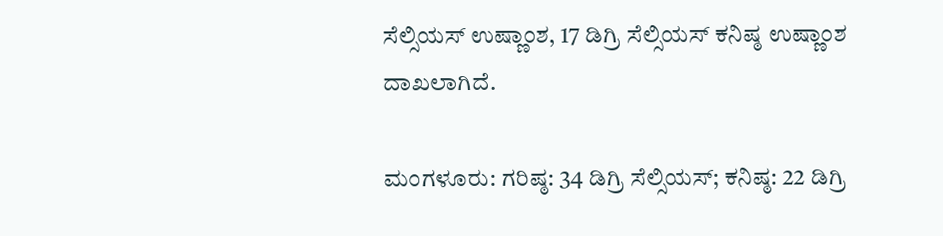ಸೆಲ್ಸಿಯಸ್ ಉಷ್ಣಾಂಶ, 17 ಡಿಗ್ರಿ ಸೆಲ್ಸಿಯಸ್ ಕನಿಷ್ಠ ಉಷ್ಣಾಂಶ ದಾಖಲಾಗಿದೆ.

ಮಂಗಳೂರು: ಗರಿಷ್ಠ: 34 ಡಿಗ್ರಿ ಸೆಲ್ಸಿಯಸ್; ಕನಿಷ್ಠ: 22 ಡಿಗ್ರಿ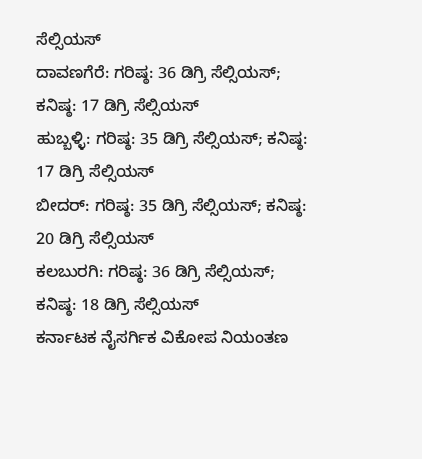ಸೆಲ್ಸಿಯಸ್
ದಾವಣಗೆರೆ: ಗರಿಷ್ಠ: 36 ಡಿಗ್ರಿ ಸೆಲ್ಸಿಯಸ್; ಕನಿಷ್ಠ: 17 ಡಿಗ್ರಿ ಸೆಲ್ಸಿಯಸ್
ಹುಬ್ಬಳ್ಳಿ: ಗರಿಷ್ಠ: 35 ಡಿಗ್ರಿ ಸೆಲ್ಸಿಯಸ್; ಕನಿಷ್ಠ: 17 ಡಿಗ್ರಿ ಸೆಲ್ಸಿಯಸ್
ಬೀದರ್: ಗರಿಷ್ಠ: 35 ಡಿಗ್ರಿ ಸೆಲ್ಸಿಯಸ್; ಕನಿಷ್ಠ: 20 ಡಿಗ್ರಿ ಸೆಲ್ಸಿಯಸ್
ಕಲಬುರಗಿ: ಗರಿಷ್ಠ: 36 ಡಿಗ್ರಿ ಸೆಲ್ಸಿಯಸ್; ಕನಿಷ್ಠ: 18 ಡಿಗ್ರಿ ಸೆಲ್ಸಿಯಸ್
ಕರ್ನಾಟಕ ನೈಸರ್ಗಿಕ ವಿಕೋಪ ನಿಯಂತಣ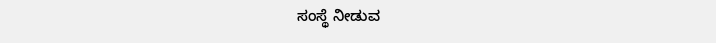ಸಂಸ್ಥೆ ನೀಡುವ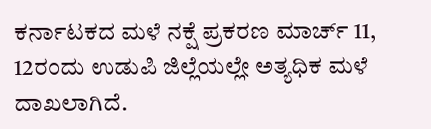ಕರ್ನಾಟಕದ ಮಳೆ ನಕ್ಷೆ ಪ್ರಕರಣ ಮಾರ್ಚ್ 11, 12ರಂದು ಉಡುಪಿ ಜಿಲ್ಲೆಯಲ್ಲೇ ಅತ್ಯಧಿಕ ಮಳೆ ದಾಖಲಾಗಿದೆ.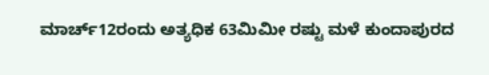ಮಾರ್ಚ್12ರಂದು ಅತ್ಯಧಿಕ 63ಮಿಮೀ ರಷ್ಟು ಮಳೆ ಕುಂದಾಪುರದ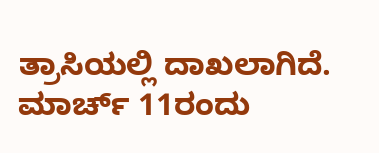ತ್ರಾಸಿಯಲ್ಲಿ ದಾಖಲಾಗಿದೆ. ಮಾರ್ಚ್ 11ರಂದು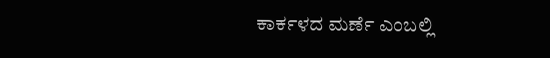ಕಾರ್ಕಳದ ಮರ್ಣೆ ಎಂಬಲ್ಲಿ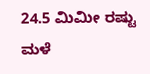24.5 ಮಿಮೀ ರಷ್ಟು ಮಳೆ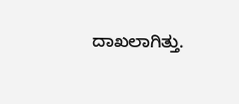ದಾಖಲಾಗಿತ್ತು.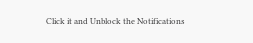Click it and Unblock the Notifications